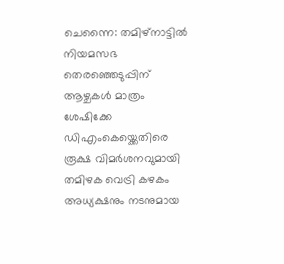ചെന്നൈ: തമിഴ്നാട്ടിൽ നിയമസഭ തെരഞ്ഞെടുപ്പിന് ആഴ്ചകൾ മാത്രം ശേഷിക്കേ ഡിഎംകെയ്ക്കെതിരെ രൂക്ഷ വിമർശനവുമായി തമിഴക വെട്രി കഴകം അധ്യക്ഷനും നടനുമായ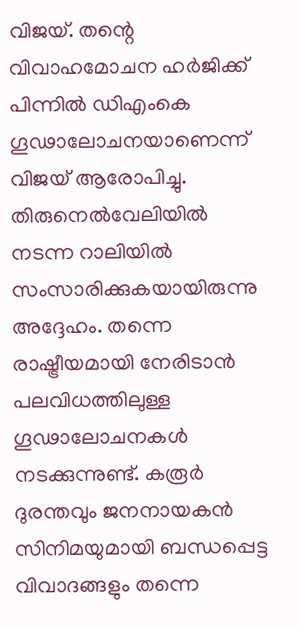വിജയ്. തന്റെ വിവാഹമോചന ഹർജിക്ക് പിന്നിൽ ഡിഎംകെ ഗൂഢാലോചനയാണെന്ന് വിജയ് ആരോപിച്ചു.
തിരുനെൽവേലിയിൽ നടന്ന റാലിയിൽ സംസാരിക്കുകയായിരുന്നു അദ്ദേഹം. തന്നെ രാഷ്ട്രീയമായി നേരിടാൻ പലവിധത്തിലുള്ള ഗൂഢാലോചനകൾ നടക്കുന്നുണ്ട്. കരൂർ ദുരന്തവും ജനനായകൻ സിനിമയുമായി ബന്ധപ്പെട്ട വിവാദങ്ങളും തന്നെ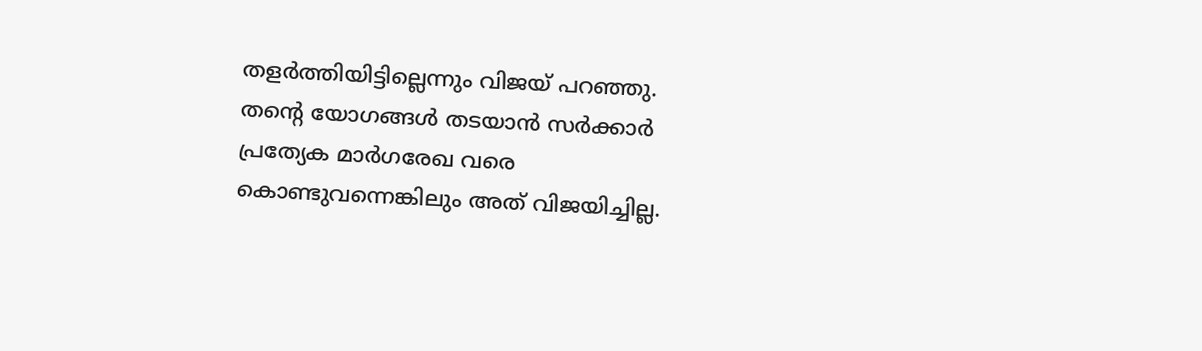തളർത്തിയിട്ടില്ലെന്നും വിജയ് പറഞ്ഞു.
തന്റെ യോഗങ്ങൾ തടയാൻ സർക്കാർ പ്രത്യേക മാർഗരേഖ വരെ കൊണ്ടുവന്നെങ്കിലും അത് വിജയിച്ചില്ല.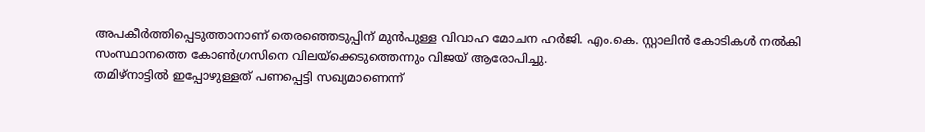അപകീർത്തിപ്പെടുത്താനാണ് തെരഞ്ഞെടുപ്പിന് മുൻപുള്ള വിവാഹ മോചന ഹർജി. എം.കെ. സ്റ്റാലിൻ കോടികൾ നൽകി സംസ്ഥാനത്തെ കോൺഗ്രസിനെ വിലയ്ക്കെടുത്തെന്നും വിജയ് ആരോപിച്ചു.
തമിഴ്നാട്ടിൽ ഇപ്പോഴുള്ളത് പണപ്പെട്ടി സഖ്യമാണെന്ന്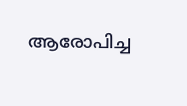ആരോപിച്ച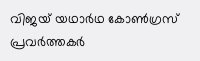വിജയ് യഥാർഥ കോൺഗ്രസ് പ്രവർത്തകർ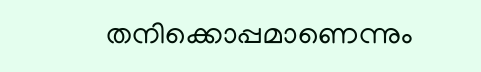തനിക്കൊപ്പമാണെന്നും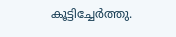കൂട്ടിച്ചേർത്തു.